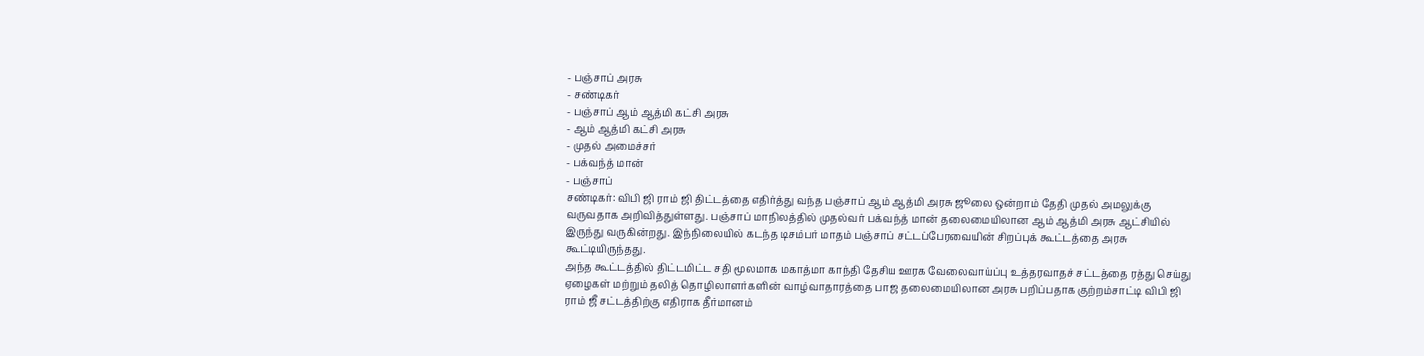- பஞ்சாப் அரசு
- சண்டிகர்
- பஞ்சாப் ஆம் ஆத்மி கட்சி அரசு
- ஆம் ஆத்மி கட்சி அரசு
- முதல் அமைச்சர்
- பக்வந்த் மான்
- பஞ்சாப்
சண்டிகர்: விபி ஜி ராம் ஜி திட்டத்தை எதிர்த்து வந்த பஞ்சாப் ஆம் ஆத்மி அரசு ஜூலை ஒன்றாம் தேதி முதல் அமலுக்கு வருவதாக அறிவித்துள்ளது. பஞ்சாப் மாநிலத்தில் முதல்வர் பக்வந்த் மான் தலைமையிலான ஆம் ஆத்மி அரசு ஆட்சியில் இருந்து வருகின்றது. இந்நிலையில் கடந்த டிசம்பர் மாதம் பஞ்சாப் சட்டப்பேரவையின் சிறப்புக் கூட்டத்தை அரசு கூட்டியிருந்தது.
அந்த கூட்டத்தில் திட்டமிட்ட சதி மூலமாக மகாத்மா காந்தி தேசிய ஊரக வேலைவாய்ப்பு உத்தரவாதச் சட்டத்தை ரத்து செய்து ஏழைகள் மற்றும் தலித் தொழிலாளர்களின் வாழ்வாதாரத்தை பாஜ தலைமையிலான அரசு பறிப்பதாக குற்றம்சாட்டி விபி ஜி ராம் ஜீ சட்டத்திற்கு எதிராக தீர்மானம்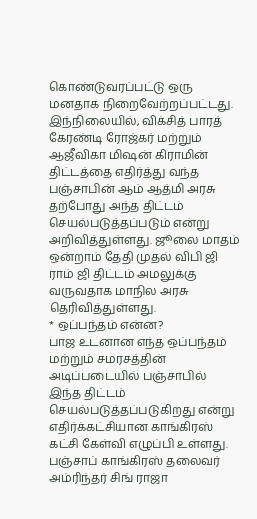கொண்டுவரப்பட்டு ஒரு மனதாக நிறைவேற்றப்பட்டது.
இந்நிலையில், விக்சித் பாரத் கேரண்டி ரோஜ்கர் மற்றும் ஆஜீவிகா மிஷன் கிராமின் திட்டத்தை எதிர்த்து வந்த பஞ்சாபின் ஆம் ஆத்மி அரசு தற்போது அந்த திட்டம் செயல்படுத்தப்படும் என்று அறிவித்துள்ளது. ஜூலை மாதம் ஒன்றாம் தேதி முதல் விபி ஜி ராம் ஜி திட்டம் அமலுக்கு வருவதாக மாநில அரசு தெரிவித்துள்ளது.
* ஒப்பந்தம் என்ன?
பாஜ உடனான எந்த ஒப்பந்தம் மற்றும் சமரசத்தின் அடிப்படையில் பஞ்சாபில் இந்த திட்டம் செயல்படுத்தப்படுகிறது என்று எதிர்க்கட்சியான காங்கிரஸ் கட்சி கேள்வி எழுப்பி உள்ளது. பஞ்சாப் காங்கிரஸ் தலைவர் அம்ரிந்தர் சிங் ராஜா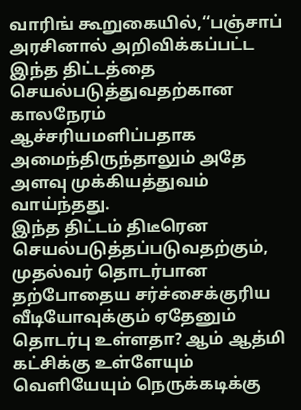வாரிங் கூறுகையில்,‘‘பஞ்சாப் அரசினால் அறிவிக்கப்பட்ட இந்த திட்டத்தை செயல்படுத்துவதற்கான காலநேரம் ஆச்சரியமளிப்பதாக அமைந்திருந்தாலும் அதே அளவு முக்கியத்துவம் வாய்ந்தது.
இந்த திட்டம் திடீரென செயல்படுத்தப்படுவதற்கும், முதல்வர் தொடர்பான தற்போதைய சர்ச்சைக்குரிய வீடியோவுக்கும் ஏதேனும் தொடர்பு உள்ளதா? ஆம் ஆத்மி கட்சிக்கு உள்ளேயும் வெளியேயும் நெருக்கடிக்கு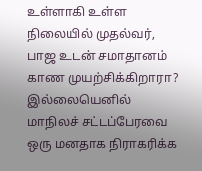உள்ளாகி உள்ள நிலையில் முதல்வர், பாஜ உடன் சமாதானம் காண முயற்சிக்கிறாரா? இல்லையெனில் மாநிலச் சட்டப்பேரவை ஒரு மனதாக நிராகரிக்க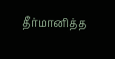தீர்மானித்த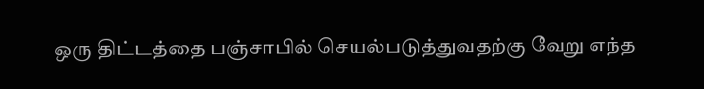ஒரு திட்டத்தை பஞ்சாபில் செயல்படுத்துவதற்கு வேறு எந்த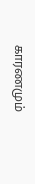காரணமும்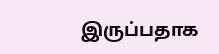இருப்பதாக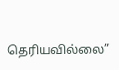தெரியவில்லை”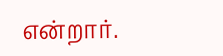என்றார்.